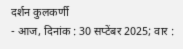दर्शन कुलकर्णी
- आज, दिनांक : 30 सप्टेंबर 2025; वार :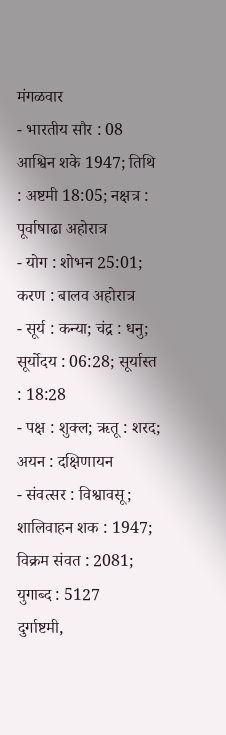मंगळवार
- भारतीय सौर : 08 आश्विन शके 1947; तिथि : अष्टमी 18:05; नक्षत्र : पूर्वाषाढा अहोरात्र
- योग : शोभन 25:01; करण : बालव अहोरात्र
- सूर्य : कन्या; चंद्र : धनु; सूर्योदय : 06:28; सूर्यास्त : 18:28
- पक्ष : शुक्ल; ऋतू : शरद; अयन : दक्षिणायन
- संवत्सर : विश्वावसू; शालिवाहन शक : 1947; विक्रम संवत : 2081; युगाब्द : 5127
दुर्गाष्टमी,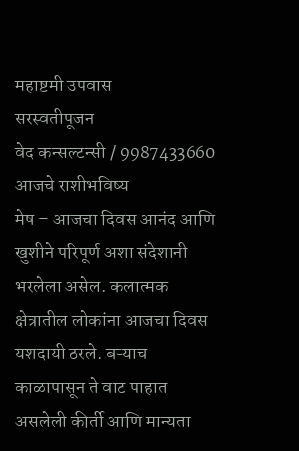महाष्टमी उपवास
सरस्वतीपूजन
वेद कन्सल्टन्सी / 9987433660
आजचे राशीभविष्य
मेष – आजचा दिवस आनंद आणि खुशीने परिपूर्ण अशा संदेशानी भरलेला असेल. कलात्मक क्षेत्रातील लोकांना आजचा दिवस यशदायी ठरले. बऱ्याच काळापासून ते वाट पाहात असलेली कीर्ती आणि मान्यता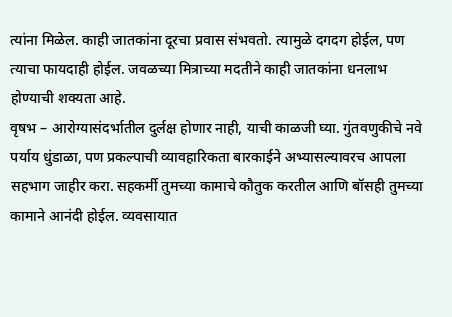त्यांना मिळेल. काही जातकांना दूरचा प्रवास संभवतो. त्यामुळे दगदग होईल, पण त्याचा फायदाही होईल. जवळच्या मित्राच्या मदतीने काही जातकांना धनलाभ होण्याची शक्यता आहे.
वृषभ – आरोग्यासंदर्भातील दुर्लक्ष होणार नाही, याची काळजी घ्या. गुंतवणुकीचे नवे पर्याय धुंडाळा, पण प्रकल्पाची व्यावहारिकता बारकाईने अभ्यासल्यावरच आपला सहभाग जाहीर करा. सहकर्मी तुमच्या कामाचे कौतुक करतील आणि बॉसही तुमच्या कामाने आनंदी होईल. व्यवसायात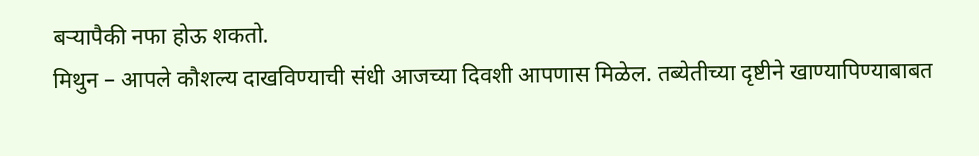बऱ्यापैकी नफा होऊ शकतो.
मिथुन – आपले कौशल्य दाखविण्याची संधी आजच्या दिवशी आपणास मिळेल. तब्येतीच्या दृष्टीने खाण्यापिण्याबाबत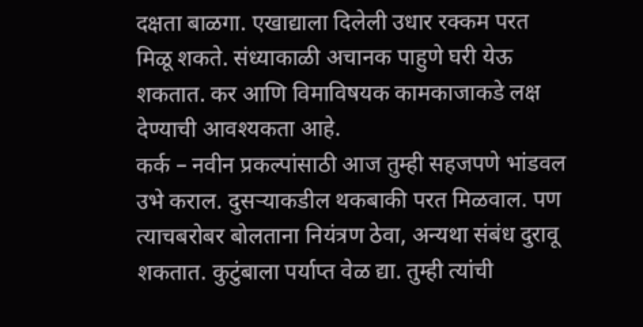दक्षता बाळगा. एखाद्याला दिलेली उधार रक्कम परत मिळू शकते. संध्याकाळी अचानक पाहुणे घरी येऊ शकतात. कर आणि विमाविषयक कामकाजाकडे लक्ष देण्याची आवश्यकता आहे.
कर्क – नवीन प्रकल्पांसाठी आज तुम्ही सहजपणे भांडवल उभे कराल. दुसऱ्याकडील थकबाकी परत मिळवाल. पण त्याचबरोबर बोलताना नियंत्रण ठेवा, अन्यथा संबंध दुरावू शकतात. कुटुंबाला पर्याप्त वेळ द्या. तुम्ही त्यांची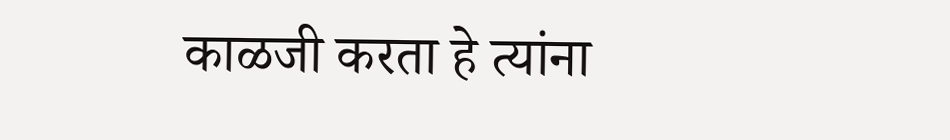काळजी करता हे त्यांना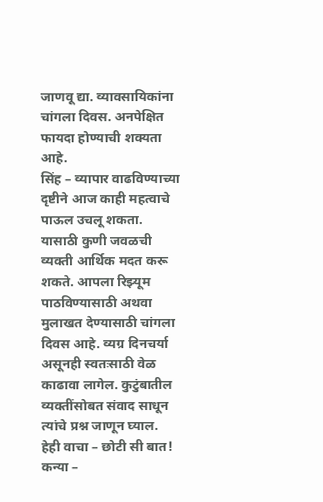जाणवू द्या. व्यावसायिकांना चांगला दिवस. अनपेक्षित फायदा होण्याची शक्यता आहे.
सिंह – व्यापार वाढविण्याच्या दृष्टीने आज काही महत्वाचे पाऊल उचलू शकता. यासाठी कुणी जवळची व्यक्ती आर्थिक मदत करू शकते. आपला रिझ्यूम पाठविण्यासाठी अथवा मुलाखत देण्यासाठी चांगला दिवस आहे. व्यग्र दिनचर्या असूनही स्वतःसाठी वेळ काढावा लागेल. कुटुंबातील व्यक्तींसोबत संवाद साधून त्यांचे प्रश्न जाणून घ्याल.
हेही वाचा – छोटी सी बात!
कन्या –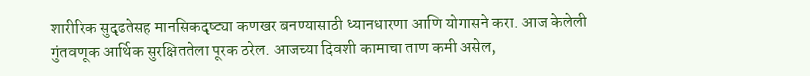शारीरिक सुदृढतेसह मानसिकदृष्ट्या कणखर बनण्यासाठी ध्यानधारणा आणि योगासने करा. आज केलेली गुंतवणूक आर्थिक सुरक्षिततेला पूरक ठरेल. आजच्या दिवशी कामाचा ताण कमी असेल,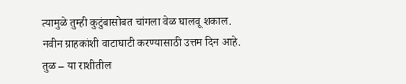त्यामुळे तुम्ही कुटुंबासोबत चांगला वेळ घालवू शकाल. नवीन ग्राहकांशी वाटाघाटी करण्यासाठी उत्तम दिन आहे.
तुळ – या राशीतील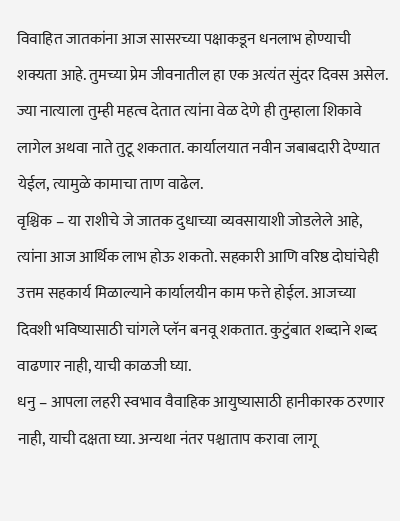विवाहित जातकांना आज सासरच्या पक्षाकडून धनलाभ होण्याची शक्यता आहे. तुमच्या प्रेम जीवनातील हा एक अत्यंत सुंदर दिवस असेल. ज्या नात्याला तुम्ही महत्व देतात त्यांना वेळ देणे ही तुम्हाला शिकावे लागेल अथवा नाते तुटू शकतात. कार्यालयात नवीन जबाबदारी देण्यात येईल, त्यामुळे कामाचा ताण वाढेल.
वृश्चिक – या राशीचे जे जातक दुधाच्या व्यवसायाशी जोडलेले आहे, त्यांना आज आर्थिक लाभ होऊ शकतो. सहकारी आणि वरिष्ठ दोघांचेही उत्तम सहकार्य मिळाल्याने कार्यालयीन काम फत्ते होईल. आजच्या दिवशी भविष्यासाठी चांगले प्लॅन बनवू शकतात. कुटुंबात शब्दाने शब्द वाढणार नाही, याची काळजी घ्या.
धनु – आपला लहरी स्वभाव वैवाहिक आयुष्यासाठी हानीकारक ठरणार नाही, याची दक्षता घ्या. अन्यथा नंतर पश्चाताप करावा लागू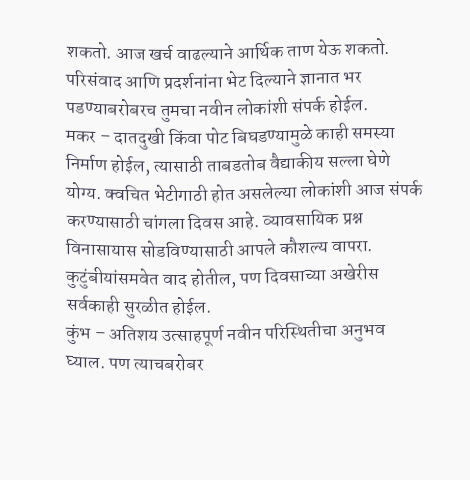शकतो. आज खर्च वाढल्याने आर्थिक ताण येऊ शकतो. परिसंवाद आणि प्रदर्शनांना भेट दिल्याने ज्ञानात भर पडण्याबरोबरच तुमचा नवीन लोकांशी संपर्क होईल.
मकर – दातदुखी किंवा पोट बिघडण्यामुळे काही समस्या निर्माण होईल, त्यासाठी ताबडतोब वैद्याकीय सल्ला घेणे योग्य. क्वचित भेटीगाठी होत असलेल्या लोकांशी आज संपर्क करण्यासाठी चांगला दिवस आहे. व्यावसायिक प्रश्न विनासायास सोडविण्यासाठी आपले कौशल्य वापरा. कुटुंबीयांसमवेत वाद होतील, पण दिवसाच्या अखेरीस सर्वकाही सुरळीत होईल.
कुंभ – अतिशय उत्साहपूर्ण नवीन परिस्थितीचा अनुभव घ्याल. पण त्याचबरोबर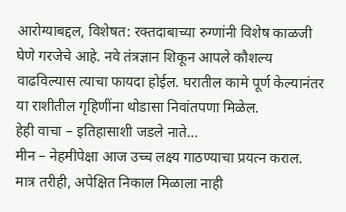आरोग्याबद्दल, विशेषत: रक्तदाबाच्या रुग्णांनी विशेष काळजी घेणे गरजेचे आहे. नवे तंत्रज्ञान शिकून आपले कौशल्य वाढविल्यास त्याचा फायदा होईल. घरातील कामे पूर्ण केल्यानंतर या राशीतील गृहिणींना थोडासा निवांतपणा मिळेल.
हेही वाचा – इतिहासाशी जडले नाते…
मीन – नेहमीपेक्षा आज उच्च लक्ष्य गाठण्याचा प्रयत्न कराल. मात्र तरीही, अपेक्षित निकाल मिळाला नाही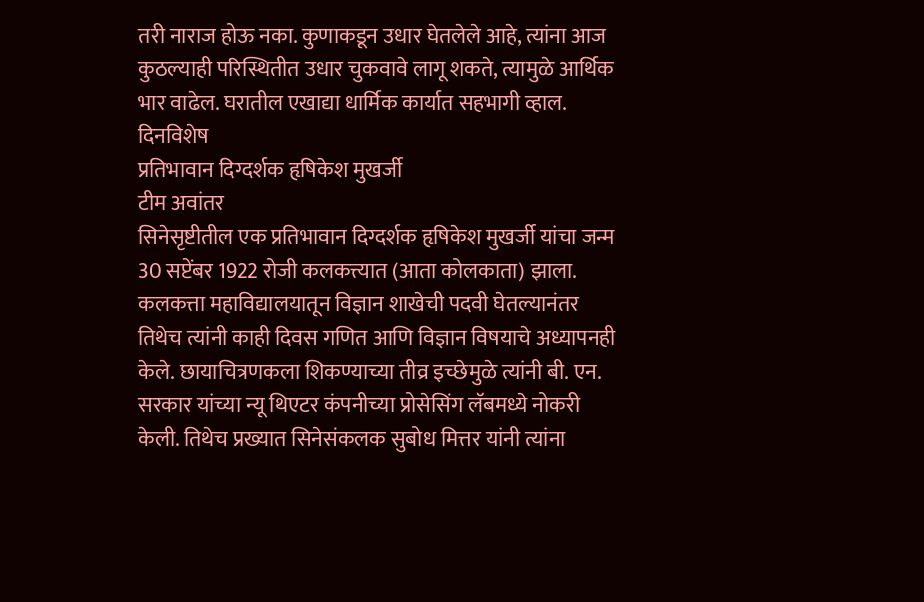तरी नाराज होऊ नका. कुणाकडून उधार घेतलेले आहे, त्यांना आज कुठल्याही परिस्थितीत उधार चुकवावे लागू शकते, त्यामुळे आर्थिक भार वाढेल. घरातील एखाद्या धार्मिक कार्यात सहभागी व्हाल.
दिनविशेष
प्रतिभावान दिग्दर्शक हृषिकेश मुखर्जी
टीम अवांतर
सिनेसृष्टीतील एक प्रतिभावान दिग्दर्शक हृषिकेश मुखर्जी यांचा जन्म 30 सप्टेंबर 1922 रोजी कलकत्त्यात (आता कोलकाता) झाला. कलकत्ता महाविद्यालयातून विज्ञान शाखेची पदवी घेतल्यानंतर तिथेच त्यांनी काही दिवस गणित आणि विज्ञान विषयाचे अध्यापनही केले. छायाचित्रणकला शिकण्याच्या तीव्र इच्छेमुळे त्यांनी बी. एन. सरकार यांच्या न्यू थिएटर कंपनीच्या प्रोसेसिंग लॅबमध्ये नोकरी केली. तिथेच प्रख्यात सिनेसंकलक सुबोध मित्तर यांनी त्यांना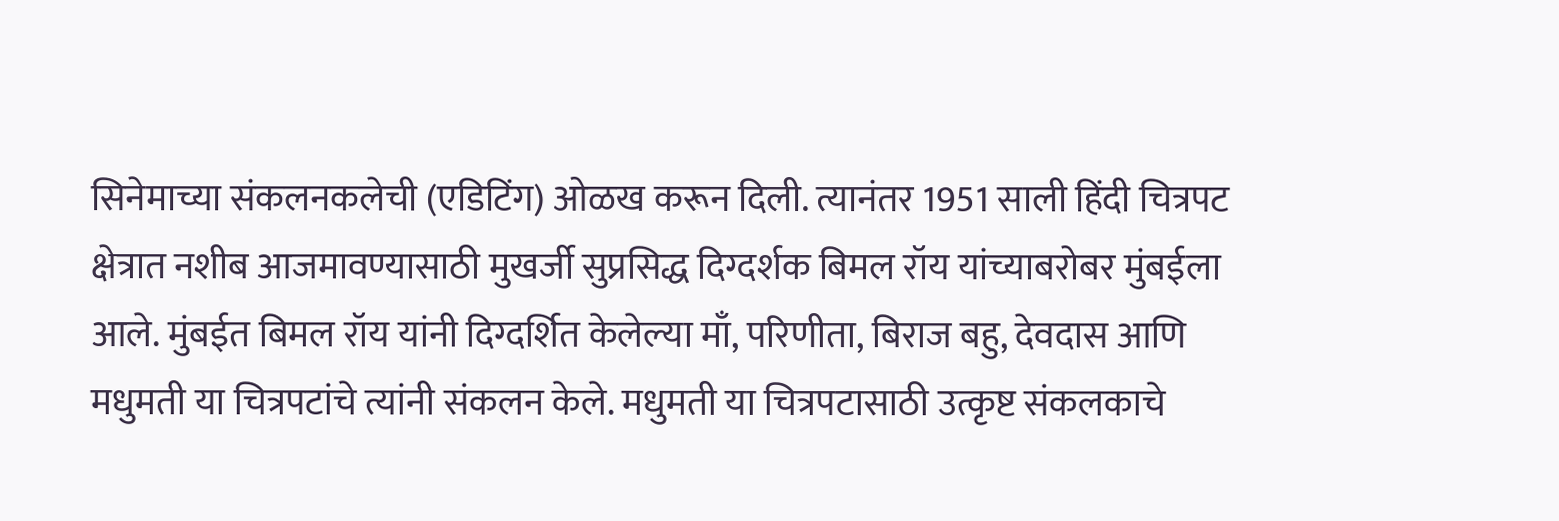सिनेमाच्या संकलनकलेची (एडिटिंग) ओळख करून दिली. त्यानंतर 1951 साली हिंदी चित्रपट क्षेत्रात नशीब आजमावण्यासाठी मुखर्जी सुप्रसिद्ध दिग्दर्शक बिमल रॉय यांच्याबरोबर मुंबईला आले. मुंबईत बिमल रॉय यांनी दिग्दर्शित केलेल्या माँ, परिणीता, बिराज बहु, देवदास आणि मधुमती या चित्रपटांचे त्यांनी संकलन केले. मधुमती या चित्रपटासाठी उत्कृष्ट संकलकाचे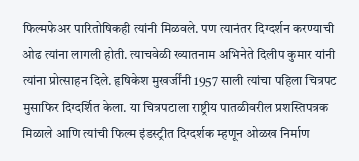फिल्मफेअर पारितोषिकही त्यांनी मिळवले. पण त्यानंतर दिग्दर्शन करण्याची ओढ त्यांना लागली होती. त्याचवेळी ख्यातनाम अभिनेते दिलीप कुमार यांनी त्यांना प्रोत्साहन दिले. हृषिकेश मुखर्जींनी 1957 साली त्यांचा पहिला चित्रपट मुसाफिर दिग्दर्शित केला. या चित्रपटाला राष्ट्रीय पातळीवरील प्रशस्तिपत्रक मिळाले आणि त्यांची फिल्म इंडस्ट्रीत दिग्दर्शक म्हणून ओळख निर्माण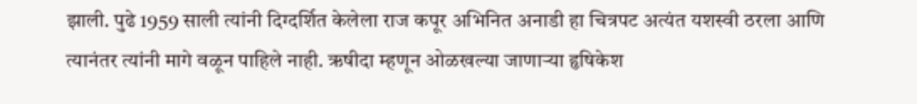झाली. पुढे 1959 साली त्यांनी दिग्दर्शित केलेला राज कपूर अभिनित अनाडी हा चित्रपट अत्यंत यशस्वी ठरला आणि त्यानंतर त्यांनी मागे वळून पाहिले नाही. ऋषीदा म्हणून ओळखल्या जाणाऱ्या हृषिकेश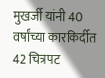मुखर्जी यांनी 40 वर्षांच्या कारकिर्दीत 42 चित्रपट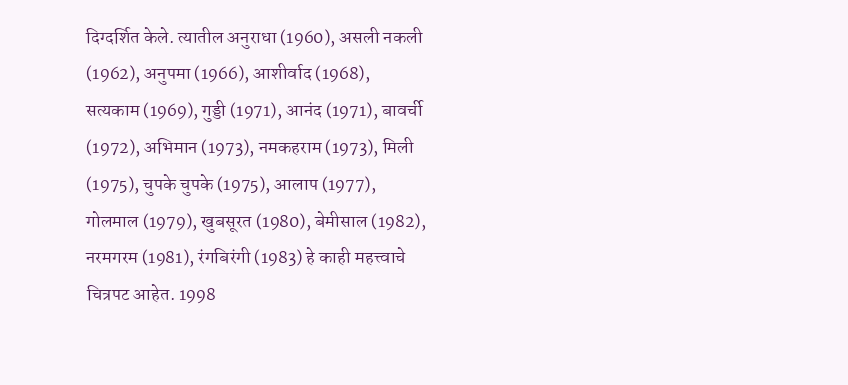दिग्दर्शित केले. त्यातील अनुराधा (1960), असली नकली (1962), अनुपमा (1966), आशीर्वाद (1968), सत्यकाम (1969), गुड्डी (1971), आनंद (1971), बावर्ची (1972), अभिमान (1973), नमकहराम (1973), मिली (1975), चुपके चुपके (1975), आलाप (1977), गोलमाल (1979), खुबसूरत (1980), बेमीसाल (1982), नरमगरम (1981), रंगबिरंगी (1983) हे काही महत्त्वाचे चित्रपट आहेत. 1998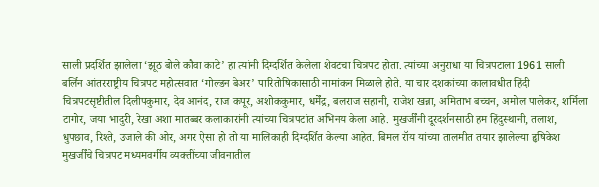साली प्रदर्शित झालेला ‘झूठ बोले कौवा काटे’ हा त्यांनी दिग्दर्शित केलेला शेवटचा चित्रपट होता. त्यांच्या अनुराधा या चित्रपटाला 1961 साली बर्लिन आंतरराष्ट्रीय चित्रपट महोत्सवात ‘गोल्डन बेअर’ पारितोषिकासाठी नामांकन मिळाले होते. या चार दशकांच्या कालावधीत हिंदी चित्रपटसृष्टीतील दिलीपकुमार, देव आनंद, राज कपूर, अशोककुमार, धर्मेंद्र, बलराज सहानी, राजेश खन्ना, अमिताभ बच्चन, अमोल पालेकर, शर्मिला टागोर, जया भादुरी, रेखा अशा मातब्बर कलाकारांनी त्यांच्या चित्रपटांत अभिनय केला आहे. मुखर्जींनी दूरदर्शनसाठी हम हिंदुस्थानी, तलाश, धुपछाव, रिश्ते, उजाले की ओर, अगर ऐसा हो तो या मालिकाही दिग्दर्शित केल्या आहेत. बिमल रॉय यांच्या तालमीत तयार झालेल्या हृषिकेश मुखर्जींचे चित्रपट मध्यमवर्गीय व्यक्तींच्या जीवनातील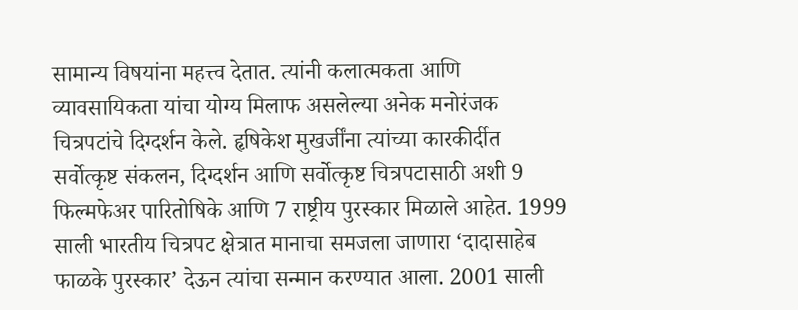सामान्य विषयांना महत्त्व देतात. त्यांनी कलात्मकता आणि व्यावसायिकता यांचा योग्य मिलाफ असलेल्या अनेक मनोरंजक चित्रपटांचे दिग्दर्शन केले. हृषिकेश मुखर्जींना त्यांच्या कारकीर्दीत सर्वोत्कृष्ट संकलन, दिग्दर्शन आणि सर्वोत्कृष्ट चित्रपटासाठी अशी 9 फिल्मफेअर पारितोषिके आणि 7 राष्ट्रीय पुरस्कार मिळाले आहेत. 1999 साली भारतीय चित्रपट क्षेत्रात मानाचा समजला जाणारा ‘दादासाहेब फाळके पुरस्कार’ देऊन त्यांचा सन्मान करण्यात आला. 2001 साली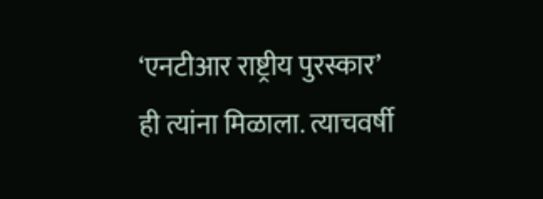‘एनटीआर राष्ट्रीय पुरस्कार’ ही त्यांना मिळाला. त्याचवर्षी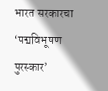भारत सरकारचा ‘पद्मविभूषण पुरस्कार’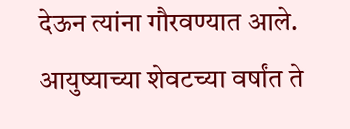देऊन त्यांना गौरवण्यात आले. आयुष्याच्या शेवटच्या वर्षांत ते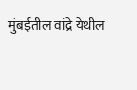मुंबईतील वांद्रे येथील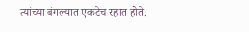त्यांच्या बंगल्यात एकटेच रहात होते.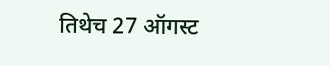तिथेच 27 ऑगस्ट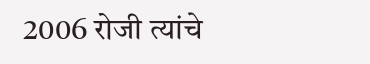2006 रोजी त्यांचे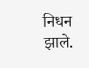निधन झाले.